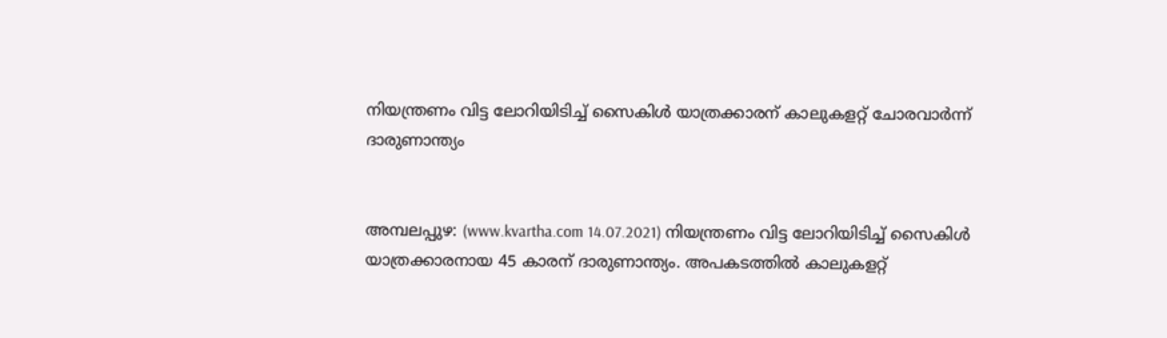നിയന്ത്രണം വിട്ട ലോറിയിടിച്ച് സൈകിള്‍ യാത്രക്കാരന് കാലുകളറ്റ് ചോരവാര്‍ന്ന് ദാരുണാന്ത്യം


അമ്പലപ്പുഴ: (www.kvartha.com 14.07.2021) നിയന്ത്രണം വിട്ട ലോറിയിടിച്ച് സൈകിള്‍ യാത്രക്കാരനായ 45 കാരന് ദാരുണാന്ത്യം. അപകടത്തില്‍ കാലുകളറ്റ്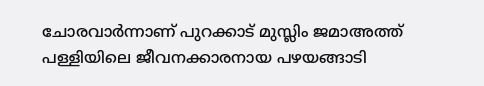ചോരവാര്‍ന്നാണ് പുറക്കാട് മുസ്ലിം ജമാഅത്ത് പള്ളിയിലെ ജീവനക്കാരനായ പഴയങ്ങാടി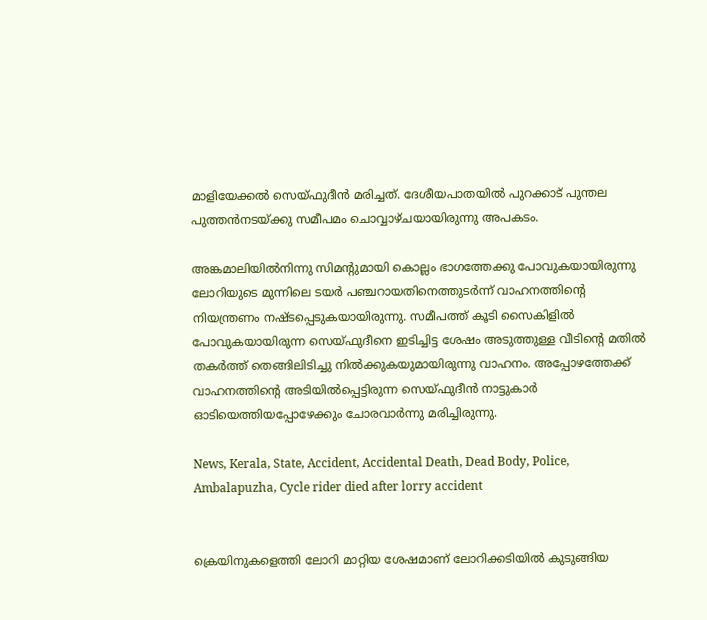മാളിയേക്കല്‍ സെയ്ഫുദീന്‍ മരിച്ചത്. ദേശീയപാതയില്‍ പുറക്കാട് പുന്തല പുത്തന്‍നടയ്ക്കു സമീപമം ചൊവ്വാഴ്ചയായിരുന്നു അപകടം.

അങ്കമാലിയില്‍നിന്നു സിമന്റുമായി കൊല്ലം ഭാഗത്തേക്കു പോവുകയായിരുന്നു ലോറിയുടെ മുന്നിലെ ടയര്‍ പഞ്ചറായതിനെത്തുടര്‍ന്ന് വാഹനത്തിന്റെ നിയന്ത്രണം നഷ്ടപ്പെടുകയായിരുന്നു. സമീപത്ത് കൂടി സൈകിളില്‍ പോവുകയായിരുന്ന സെയ്ഫുദീനെ ഇടിച്ചിട്ട ശേഷം അടുത്തുള്ള വീടിന്റെ മതില്‍ തകര്‍ത്ത് തെങ്ങിലിടിച്ചു നില്‍ക്കുകയുമായിരുന്നു വാഹനം. അപ്പോഴത്തേക്ക് വാഹനത്തിന്റെ അടിയില്‍പ്പെട്ടിരുന്ന സെയ്ഫുദീന്‍ നാട്ടുകാര്‍ ഓടിയെത്തിയപ്പോഴേക്കും ചോരവാര്‍ന്നു മരിച്ചിരുന്നു.

News, Kerala, State, Accident, Accidental Death, Dead Body, Police, Ambalapuzha, Cycle rider died after lorry accident


ക്രെയിനുകളെത്തി ലോറി മാറ്റിയ ശേഷമാണ് ലോറിക്കടിയില്‍ കുടുങ്ങിയ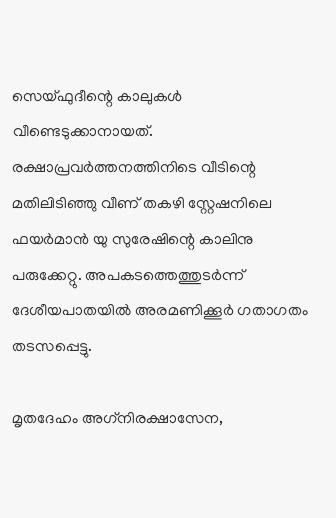സെയ്ഫുദീന്റെ കാലുകള്‍ വീണ്ടെടുക്കാനായത്. രക്ഷാപ്രവര്‍ത്തനത്തിനിടെ വീടിന്റെ മതിലിടിഞ്ഞു വീണ് തകഴി സ്റ്റേഷനിലെ ഫയര്‍മാന്‍ യു സുരേഷിന്റെ കാലിനു പരുക്കേറ്റു. അപകടത്തെത്തുടര്‍ന്ന് ദേശീയപാതയില്‍ അരമണിക്കൂര്‍ ഗതാഗതം തടസപ്പെട്ടു.

മൃതദേഹം അഗ്‌നിരക്ഷാസേന,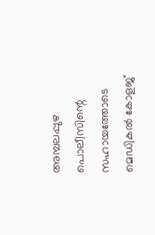അമ്പലപ്പുഴ പൊലീസിന്റെ സഹായത്തോടെ മെഡികല്‍ കോളജ്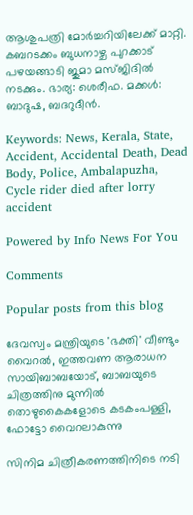ആശുപത്രി മോര്‍ച്ചറിയിലേക്ക് മാറ്റി. കബറടക്കം ബുധനാഴ്ച പുറക്കാട് പഴയങ്ങാടി ജുമാ മസ്ജിദില്‍ നടക്കും. ഭാര്യ: ശെരീഫ. മക്കള്‍: ബാദുഷ, ബദറുദീന്‍.

Keywords: News, Kerala, State, Accident, Accidental Death, Dead Body, Police, Ambalapuzha, Cycle rider died after lorry accident

Powered by Info News For You

Comments

Popular posts from this blog

ദേവസ്വം മന്ത്രിയുടെ 'ഭക്തി' വീണ്ടും വൈറല്‍, ഇത്തവണ ആരാധന സായിബാബയോട്, ബാബയുടെ ചിത്രത്തിനു മുന്നില്‍ തൊഴുകൈകളോടെ കടകംപള്ളി, ഫോട്ടോ വൈറലാകുന്നു

സിനിമ ചിത്രീകരണത്തിനിടെ നടി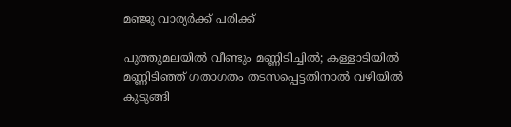മഞ്ജു വാര്യര്‍ക്ക് പരിക്ക്

പുത്തുമലയില്‍ വീണ്ടും മണ്ണിടിച്ചില്‍; കള്ളാടിയില്‍ മണ്ണിടിഞ്ഞ് ഗതാഗതം തടസപ്പെട്ടതിനാല്‍ വഴിയില്‍ കുടുങ്ങി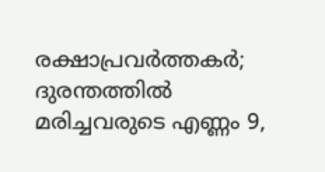രക്ഷാപ്രവര്‍ത്തകര്‍; ദുരന്തത്തില്‍ മരിച്ചവരുടെ എണ്ണം 9,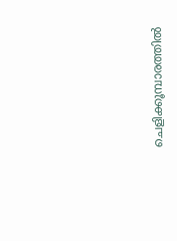ചെളിക്കൂമ്പാരത്തില്‍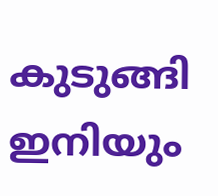കുടുങ്ങി ഇനിയും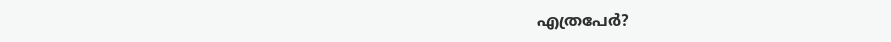എത്രപേര്‍?